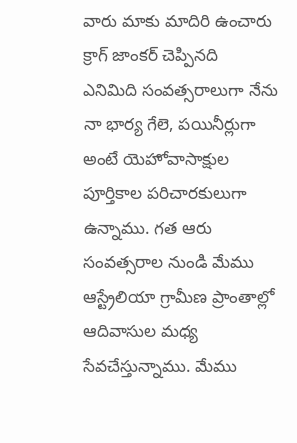వారు మాకు మాదిరి ఉంచారు
క్రాగ్ జాంకర్ చెప్పినది
ఎనిమిది సంవత్సరాలుగా నేను నా భార్య గేలె, పయినీర్లుగా అంటే యెహోవాసాక్షుల పూర్తికాల పరిచారకులుగా ఉన్నాము. గత ఆరు సంవత్సరాల నుండి మేము ఆస్ట్రేలియా గ్రామీణ ప్రాంతాల్లో ఆదివాసుల మధ్య సేవచేస్తున్నాము. మేము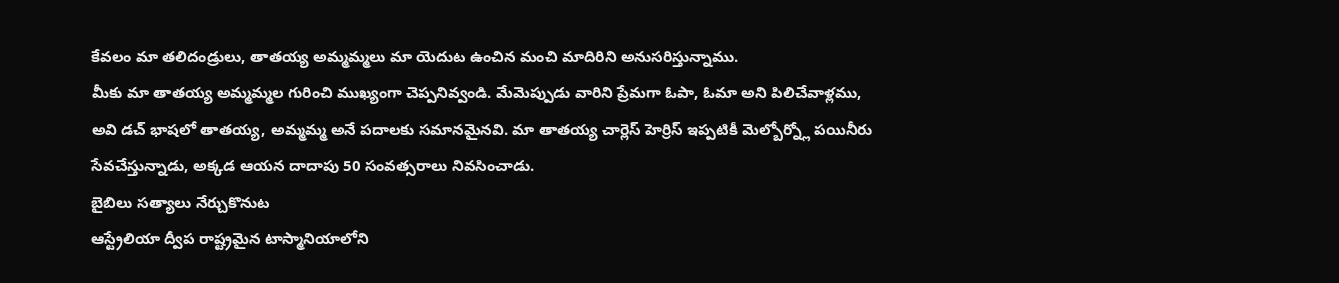కేవలం మా తలిదండ్రులు, తాతయ్య అమ్మమ్మలు మా యెదుట ఉంచిన మంచి మాదిరిని అనుసరిస్తున్నాము.
మీకు మా తాతయ్య అమ్మమ్మల గురించి ముఖ్యంగా చెప్పనివ్వండి. మేమెప్పుడు వారిని ప్రేమగా ఓపా, ఓమా అని పిలిచేవాళ్లము, అవి డచ్ భాషలో తాతయ్య, అమ్మమ్మ అనే పదాలకు సమానమైనవి. మా తాతయ్య చార్లెస్ హెర్రిస్ ఇప్పటికీ మెల్బోర్న్లో పయినీరు సేవచేస్తున్నాడు, అక్కడ ఆయన దాదాపు 50 సంవత్సరాలు నివసించాడు.
బైబిలు సత్యాలు నేర్చుకొనుట
ఆస్ట్రేలియా ద్వీప రాష్ట్రమైన టాస్మానియాలోని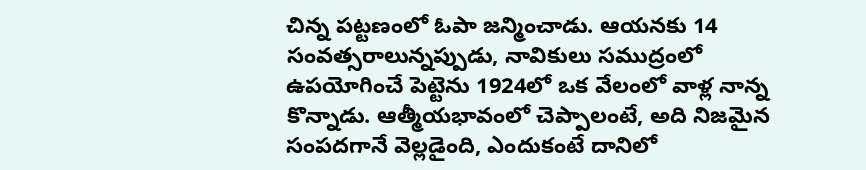చిన్న పట్టణంలో ఓపా జన్మించాడు. ఆయనకు 14 సంవత్సరాలున్నప్పుడు, నావికులు సముద్రంలో ఉపయోగించే పెట్టెను 1924లో ఒక వేలంలో వాళ్ల నాన్న కొన్నాడు. ఆత్మీయభావంలో చెప్పాలంటే, అది నిజమైన సంపదగానే వెల్లడైంది, ఎందుకంటే దానిలో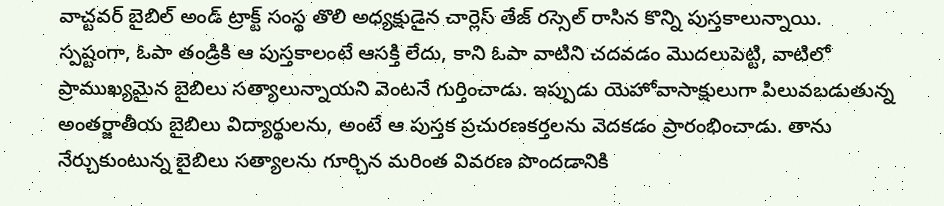వాచ్టవర్ బైబిల్ అండ్ ట్రాక్ట్ సంస్థ తొలి అధ్యక్షుడైన చార్లెస్ తేజ్ రస్సెల్ రాసిన కొన్ని పుస్తకాలున్నాయి.
స్పష్టంగా, ఓపా తండ్రికి ఆ పుస్తకాలంటే ఆసక్తి లేదు, కాని ఓపా వాటిని చదవడం మొదలుపెట్టి, వాటిలో ప్రాముఖ్యమైన బైబిలు సత్యాలున్నాయని వెంటనే గుర్తించాడు. ఇప్పుడు యెహోవాసాక్షులుగా పిలువబడుతున్న అంతర్జాతీయ బైబిలు విద్యార్థులను, అంటే ఆ పుస్తక ప్రచురణకర్తలను వెదకడం ప్రారంభించాడు. తాను నేర్చుకుంటున్న బైబిలు సత్యాలను గూర్చిన మరింత వివరణ పొందడానికి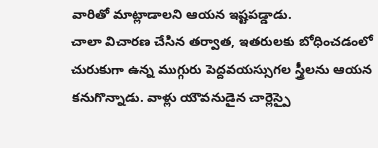వారితో మాట్లాడాలని ఆయన ఇష్టపడ్డాడు.
చాలా విచారణ చేసిన తర్వాత, ఇతరులకు బోధించడంలో చురుకుగా ఉన్న ముగ్గురు పెద్దవయస్సుగల స్త్రీలను ఆయన కనుగొన్నాడు. వాళ్లు యౌవనుడైన చార్లెస్పై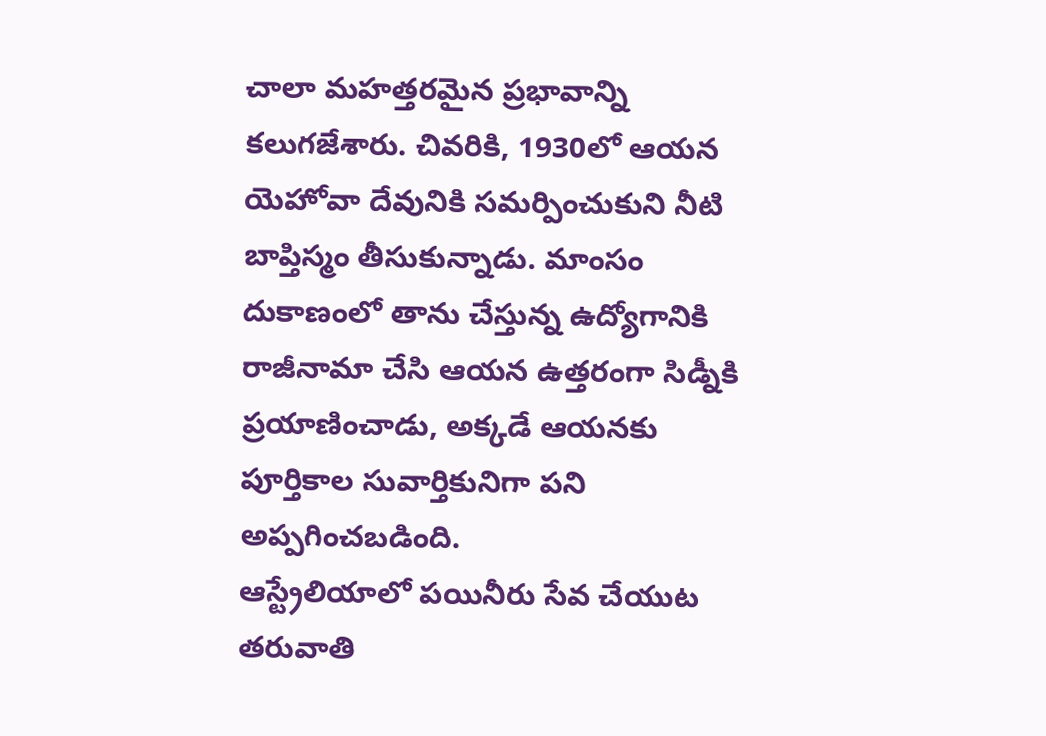చాలా మహత్తరమైన ప్రభావాన్ని కలుగజేశారు. చివరికి, 1930లో ఆయన యెహోవా దేవునికి సమర్పించుకుని నీటి బాప్తిస్మం తీసుకున్నాడు. మాంసం దుకాణంలో తాను చేస్తున్న ఉద్యోగానికి రాజీనామా చేసి ఆయన ఉత్తరంగా సిడ్నీకి ప్రయాణించాడు, అక్కడే ఆయనకు పూర్తికాల సువార్తికునిగా పని అప్పగించబడింది.
ఆస్ట్రేలియాలో పయినీరు సేవ చేయుట
తరువాతి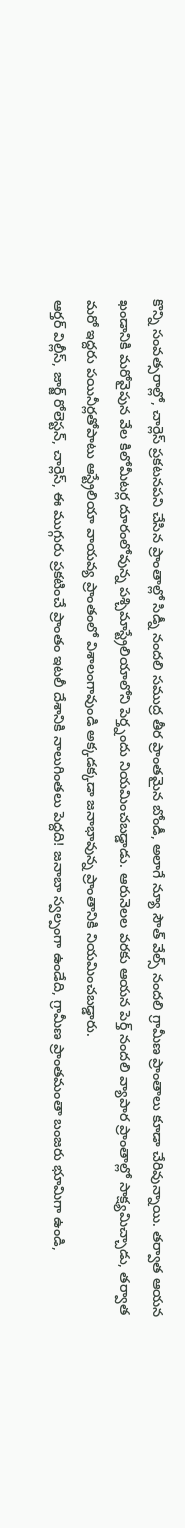కొన్ని సంవత్సరాల్లో, చార్లెస్ ప్రకటనపని చేసిన ప్రాంతాల్లో సిడ్నీ నందలి సముద్ర తీర ప్రాంతమైన బోండీ, అలాగే న్యూ సౌత్ వేల్స్ నందలి గ్రామీణ ప్రాంతాలు కూడా చేరివున్నాయి. తర్వాత ఆయన ఖండానికి మరోవైపున వేల కిలోమీటర్ల దూరంలోవున్న పశ్చిమాస్ట్రేలియాలోని పెర్త్నందు నియమించబడ్డాడు. ఆరునెలల వరకు ఆయన పెర్త్ నందలి వ్యాపార ప్రాంతాల్లో సాక్ష్యమిచ్చాడు, తర్వాత మరో ఇద్దరు పయినీర్లతోపాటు ఆస్ట్రేలియా వాయవ్య ప్రాంతంలో విశాలంగావుండి అక్కడక్కడా జనాభావున్న ప్రాంతానికి నియమించబడ్డారు.
ఆర్తర్ విల్లీస్, జార్జ్ రోలెస్టన్, చార్లెస్, ఈ ముగ్గురు ప్రకటించే ప్రాంతం ఇటలీ దేశానికి నాలుగింతలు పెద్దది! జనాబా స్వల్పంగా ఉండేది, గ్రామీణ ప్రాంతమంతా బంజరు భూమిగా ఉండి,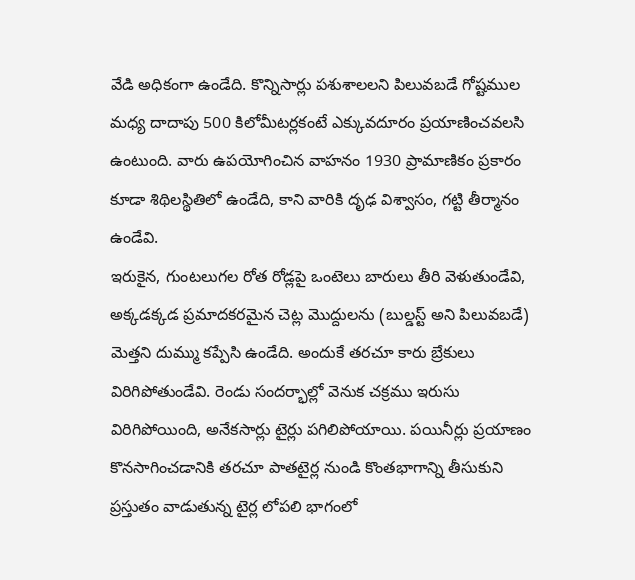వేడి అధికంగా ఉండేది. కొన్నిసార్లు పశుశాలలని పిలువబడే గోష్టముల మధ్య దాదాపు 500 కిలోమీటర్లకంటే ఎక్కువదూరం ప్రయాణించవలసి ఉంటుంది. వారు ఉపయోగించిన వాహనం 1930 ప్రామాణికం ప్రకారం కూడా శిథిలస్థితిలో ఉండేది, కాని వారికి దృఢ విశ్వాసం, గట్టి తీర్మానం ఉండేవి.
ఇరుకైన, గుంటలుగల రోత రోడ్లపై ఒంటెలు బారులు తీరి వెళుతుండేవి, అక్కడక్కడ ప్రమాదకరమైన చెట్ల మొద్దులను (బుల్డస్ట్ అని పిలువబడే) మెత్తని దుమ్ము కప్పేసి ఉండేది. అందుకే తరచూ కారు బ్రేకులు విరిగిపోతుండేవి. రెండు సందర్భాల్లో వెనుక చక్రము ఇరుసు విరిగిపోయింది, అనేకసార్లు టైర్లు పగిలిపోయాయి. పయినీర్లు ప్రయాణం కొనసాగించడానికి తరచూ పాతటైర్ల నుండి కొంతభాగాన్ని తీసుకుని ప్రస్తుతం వాడుతున్న టైర్ల లోపలి భాగంలో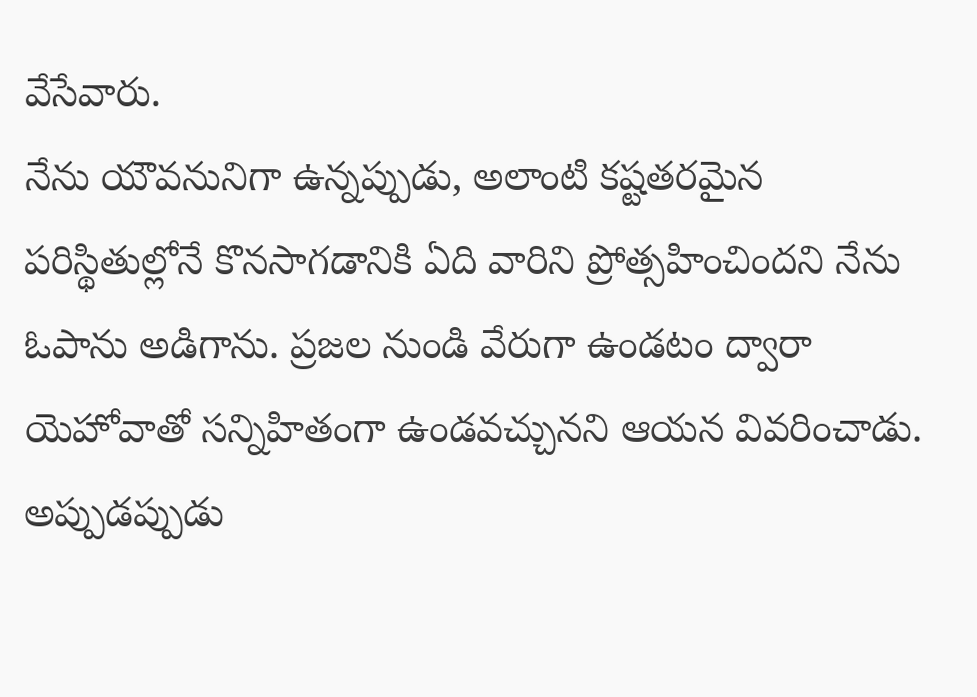వేసేవారు.
నేను యౌవనునిగా ఉన్నప్పుడు, అలాంటి కష్టతరమైన పరిస్థితుల్లోనే కొనసాగడానికి ఏది వారిని ప్రోత్సహించిందని నేను ఓపాను అడిగాను. ప్రజల నుండి వేరుగా ఉండటం ద్వారా యెహోవాతో సన్నిహితంగా ఉండవచ్చునని ఆయన వివరించాడు. అప్పుడప్పుడు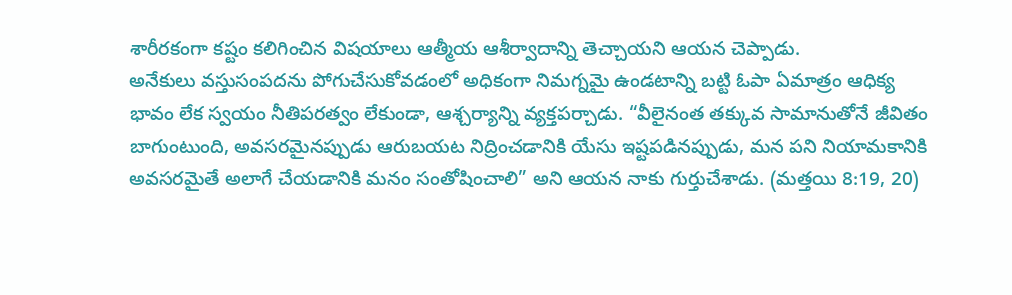శారీరకంగా కష్టం కలిగించిన విషయాలు ఆత్మీయ ఆశీర్వాదాన్ని తెచ్చాయని ఆయన చెప్పాడు.
అనేకులు వస్తుసంపదను పోగుచేసుకోవడంలో అధికంగా నిమగ్నమై ఉండటాన్ని బట్టి ఓపా ఏమాత్రం ఆధిక్య భావం లేక స్వయం నీతిపరత్వం లేకుండా, ఆశ్చర్యాన్ని వ్యక్తపర్చాడు. “వీలైనంత తక్కువ సామానుతోనే జీవితం బాగుంటుంది, అవసరమైనప్పుడు ఆరుబయట నిద్రించడానికి యేసు ఇష్టపడినప్పుడు, మన పని నియామకానికి అవసరమైతే అలాగే చేయడానికి మనం సంతోషించాలి” అని ఆయన నాకు గుర్తుచేశాడు. (మత్తయి 8:19, 20)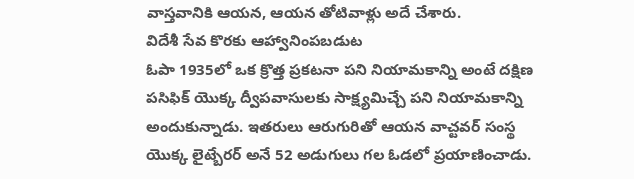వాస్తవానికి ఆయన, ఆయన తోటివాళ్లు అదే చేశారు.
విదేశీ సేవ కొరకు ఆహ్వానింపబడుట
ఓపా 1935లో ఒక క్రొత్త ప్రకటనా పని నియామకాన్ని అంటే దక్షిణ పసిఫిక్ యొక్క ద్వీపవాసులకు సాక్ష్యమిచ్చే పని నియామకాన్ని అందుకున్నాడు. ఇతరులు ఆరుగురితో ఆయన వాచ్టవర్ సంస్థ యొక్క లైట్బేరర్ అనే 52 అడుగులు గల ఓడలో ప్రయాణించాడు.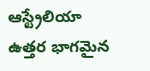ఆస్ట్రేలియా ఉత్తర భాగమైన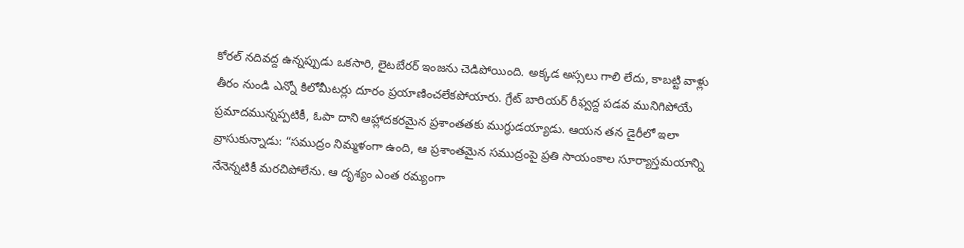కోరల్ నదివద్ద ఉన్నప్పుడు ఒకసారి, లైటబేరర్ ఇంజను చెడిపోయింది. అక్కడ అస్సలు గాలి లేదు, కాబట్టి వాళ్లు తీరం నుండి ఎన్నో కిలోమీటర్లు దూరం ప్రయాణించలేకపోయారు. గ్రేట్ బారియర్ రీఫ్వద్ద పడవ మునిగిపోయే ప్రమాదమున్నప్పటికీ, ఓపా దాని ఆహ్లాదకరమైన ప్రశాంతతకు ముగ్ధుడయ్యాడు. ఆయన తన డైరీలో ఇలా వ్రాసుకున్నాడు: “సముద్రం నిమ్మళంగా ఉంది, ఆ ప్రశాంతమైన సముద్రంపై ప్రతి సాయంకాల సూర్యాస్తమయాన్ని నేనెన్నటికీ మరచిపోలేను. ఆ దృశ్యం ఎంత రమ్యంగా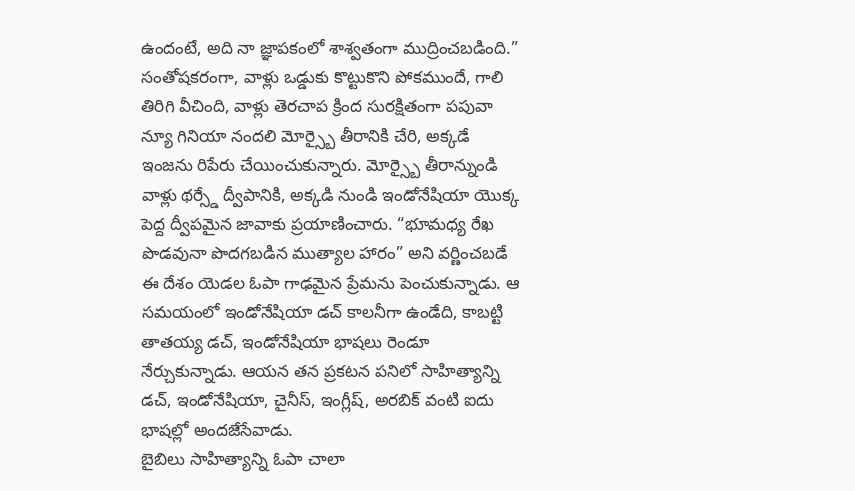ఉందంటే, అది నా జ్ఞాపకంలో శాశ్వతంగా ముద్రించబడింది.”
సంతోషకరంగా, వాళ్లు ఒడ్డుకు కొట్టుకొని పోకముందే, గాలి తిరిగి వీచింది, వాళ్లు తెరచాప క్రింద సురక్షితంగా పపువా న్యూ గినియా నందలి మోర్స్బై తీరానికి చేరి, అక్కడే ఇంజను రిపేరు చేయించుకున్నారు. మోర్స్బై తీరాన్నుండి వాళ్లు థర్స్డే ద్వీపానికి, అక్కడి నుండి ఇండోనేషియా యొక్క పెద్ద ద్వీపమైన జావాకు ప్రయాణించారు. “భూమధ్య రేఖ పొడవునా పొదగబడిన ముత్యాల హారం” అని వర్ణించబడే ఈ దేశం యెడల ఓపా గాఢమైన ప్రేమను పెంచుకున్నాడు. ఆ సమయంలో ఇండోనేషియా డచ్ కాలనీగా ఉండేది, కాబట్టి తాతయ్య డచ్, ఇండోనేషియా భాషలు రెండూ నేర్చుకున్నాడు. ఆయన తన ప్రకటన పనిలో సాహిత్యాన్ని డచ్, ఇండోనేషియా, చైనీస్, ఇంగ్లీష్, అరబిక్ వంటి ఐదు భాషల్లో అందజేసేవాడు.
బైబిలు సాహిత్యాన్ని ఓపా చాలా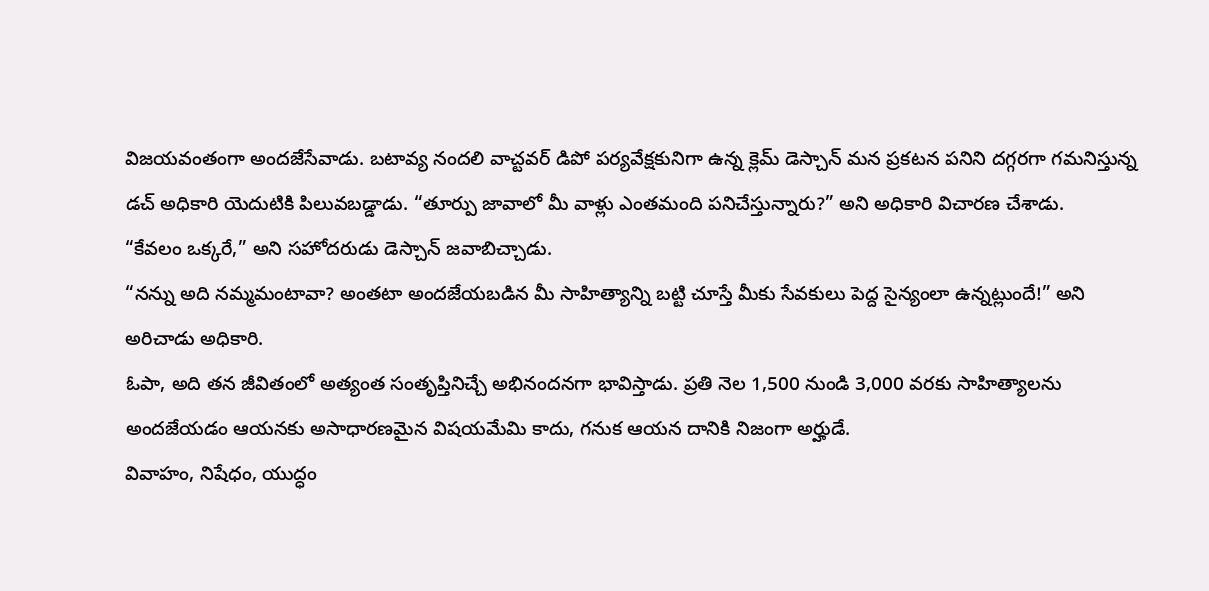విజయవంతంగా అందజేసేవాడు. బటావ్య నందలి వాచ్టవర్ డిపో పర్యవేక్షకునిగా ఉన్న క్లెమ్ డెస్చాన్ మన ప్రకటన పనిని దగ్గరగా గమనిస్తున్న డచ్ అధికారి యెదుటికి పిలువబడ్డాడు. “తూర్పు జావాలో మీ వాళ్లు ఎంతమంది పనిచేస్తున్నారు?” అని అధికారి విచారణ చేశాడు.
“కేవలం ఒక్కరే,” అని సహోదరుడు డెస్చాన్ జవాబిచ్చాడు.
“నన్ను అది నమ్మమంటావా? అంతటా అందజేయబడిన మీ సాహిత్యాన్ని బట్టి చూస్తే మీకు సేవకులు పెద్ద సైన్యంలా ఉన్నట్లుందే!” అని అరిచాడు అధికారి.
ఓపా, అది తన జీవితంలో అత్యంత సంతృప్తినిచ్చే అభినందనగా భావిస్తాడు. ప్రతి నెల 1,500 నుండి 3,000 వరకు సాహిత్యాలను అందజేయడం ఆయనకు అసాధారణమైన విషయమేమి కాదు, గనుక ఆయన దానికి నిజంగా అర్హుడే.
వివాహం, నిషేధం, యుద్ధం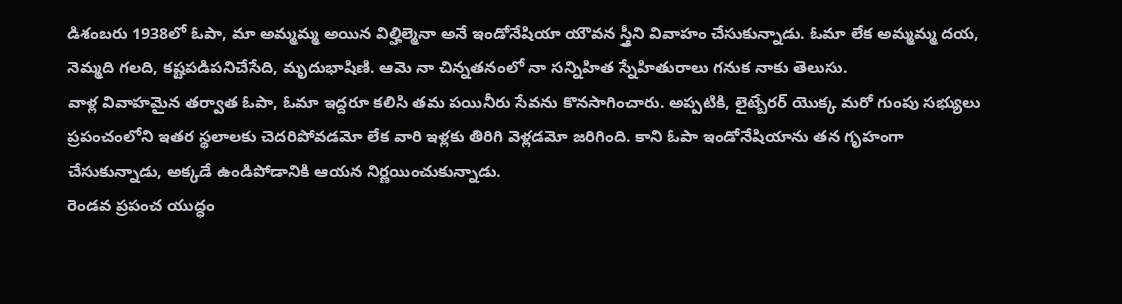డిశంబరు 1938లో ఓపా, మా అమ్మమ్మ అయిన విల్హిల్మెనా అనే ఇండోనేషియా యౌవన స్త్రీని వివాహం చేసుకున్నాడు. ఓమా లేక అమ్మమ్మ దయ, నెమ్మది గలది, కష్టపడిపనిచేసేది, మృదుభాషిణి. ఆమె నా చిన్నతనంలో నా సన్నిహిత స్నేహితురాలు గనుక నాకు తెలుసు.
వాళ్ల వివాహమైన తర్వాత ఓపా, ఓమా ఇద్దరూ కలిసి తమ పయినీరు సేవను కొనసాగించారు. అప్పటికి, లైట్బేరర్ యొక్క మరో గుంపు సభ్యులు ప్రపంచంలోని ఇతర స్థలాలకు చెదరిపోవడమో లేక వారి ఇళ్లకు తిరిగి వెళ్లడమో జరిగింది. కాని ఓపా ఇండోనేషియాను తన గృహంగా చేసుకున్నాడు, అక్కడే ఉండిపోడానికి ఆయన నిర్ణయించుకున్నాడు.
రెండవ ప్రపంచ యుద్ధం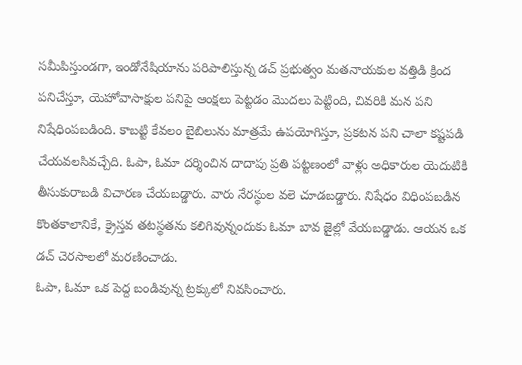సమీపిస్తుండగా, ఇండోనేషియాను పరిపాలిస్తున్న డచ్ ప్రభుత్వం మతనాయకుల వత్తిడి క్రింద పనిచేస్తూ, యెహోవాసాక్షుల పనిపై ఆంక్షలు పెట్టడం మొదలు పెట్టింది, చివరికి మన పని నిషేధింపబడింది. కాబట్టి కేవలం బైబిలును మాత్రమే ఉపయోగిస్తూ, ప్రకటన పని చాలా కష్టపడి చేయవలసివచ్చేది. ఓపా, ఓమా దర్శించిన దాదాపు ప్రతి పట్టణంలో వాళ్లు అధికారుల యెదుటికి తీసుకురాబడి విచారణ చేయబడ్డారు. వారు నేరస్థుల వలె చూడబడ్డారు. నిషేధం విధింపబడిన కొంతకాలానికే, క్రైస్తవ తటస్థతను కలిగివున్నందుకు ఓమా బావ జైల్లో వేయబడ్డాడు. ఆయన ఒక డచ్ చెరసాలలో మరణించాడు.
ఓపా, ఓమా ఒక పెద్ద బండివున్న ట్రక్కులో నివసించారు.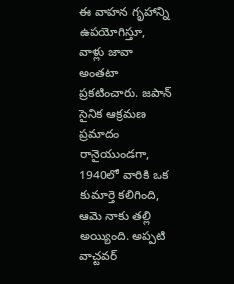ఈ వాహన గృహాన్ని ఉపయోగిస్తూ, వాళ్లు జావా అంతటా ప్రకటించారు. జపాన్ సైనిక ఆక్రమణ ప్రమాదం రానైయుండగా, 1940లో వారికి ఒక కుమార్తె కలిగింది, ఆమె నాకు తల్లి అయ్యింది. అప్పటి వాచ్టవర్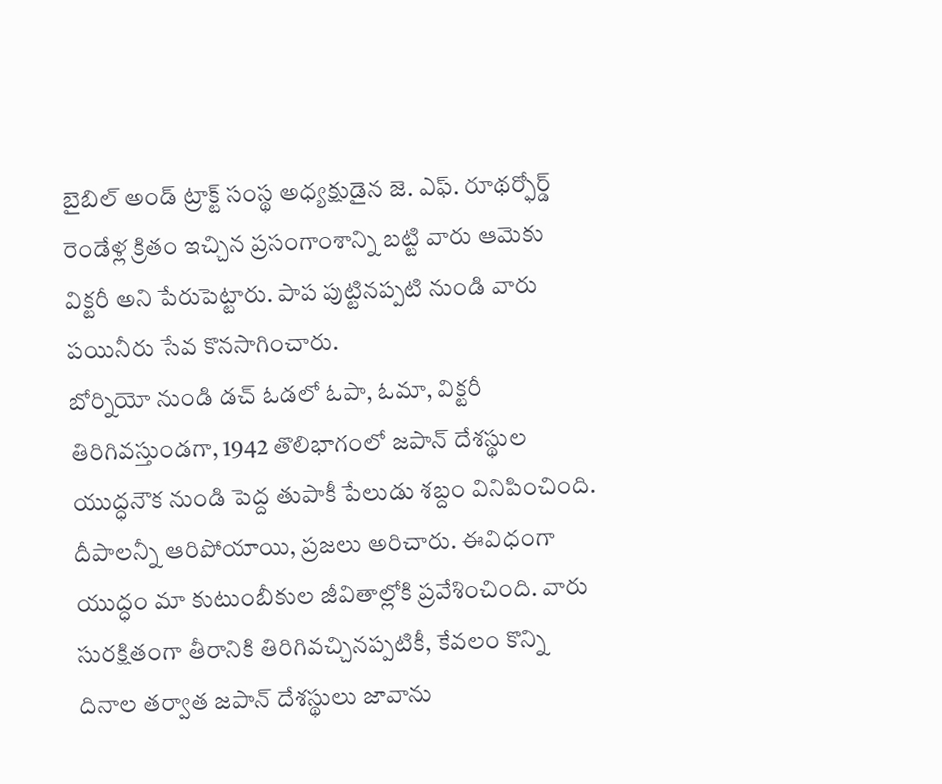బైబిల్ అండ్ ట్రాక్ట్ సంస్థ అధ్యక్షుడైన జె. ఎఫ్. రూథర్ఫోర్డ్ రెండేళ్ల క్రితం ఇచ్చిన ప్రసంగాంశాన్ని బట్టి వారు ఆమెకు విక్టరీ అని పేరుపెట్టారు. పాప పుట్టినప్పటి నుండి వారు పయినీరు సేవ కొనసాగించారు.
బోర్నియో నుండి డచ్ ఓడలో ఓపా, ఓమా, విక్టరీ తిరిగివస్తుండగా, 1942 తొలిభాగంలో జపాన్ దేశస్థుల యుద్ధనౌక నుండి పెద్ద తుపాకీ పేలుడు శబ్దం వినిపించింది. దీపాలన్నీ ఆరిపోయాయి, ప్రజలు అరిచారు. ఈవిధంగా యుద్ధం మా కుటుంబీకుల జీవితాల్లోకి ప్రవేశించింది. వారు సురక్షితంగా తీరానికి తిరిగివచ్చినప్పటికీ, కేవలం కొన్ని దినాల తర్వాత జపాన్ దేశస్థులు జావాను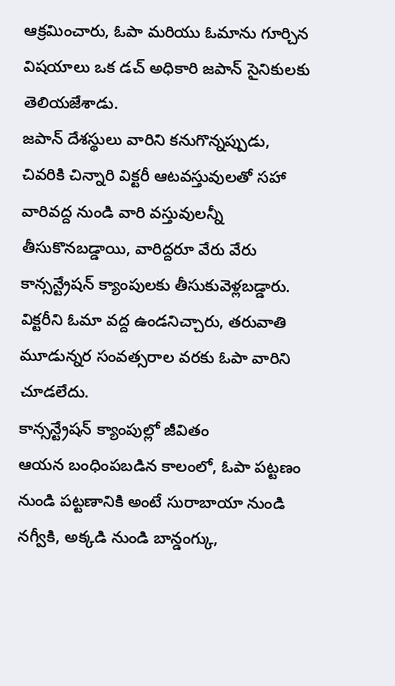ఆక్రమించారు, ఓపా మరియు ఓమాను గూర్చిన విషయాలు ఒక డచ్ అధికారి జపాన్ సైనికులకు తెలియజేశాడు.
జపాన్ దేశస్థులు వారిని కనుగొన్నప్పుడు, చివరికి చిన్నారి విక్టరీ ఆటవస్తువులతో సహా వారివద్ద నుండి వారి వస్తువులన్నీ తీసుకొనబడ్డాయి, వారిద్దరూ వేరు వేరు కాన్సన్ట్రేషన్ క్యాంపులకు తీసుకువెళ్లబడ్డారు. విక్టరీని ఓమా వద్ద ఉండనిచ్చారు, తరువాతి మూడున్నర సంవత్సరాల వరకు ఓపా వారిని చూడలేదు.
కాన్సన్ట్రేషన్ క్యాంపుల్లో జీవితం
ఆయన బంధింపబడిన కాలంలో, ఓపా పట్టణం నుండి పట్టణానికి అంటే సురాబాయా నుండి నగ్వీకి, అక్కడి నుండి బాన్డంగ్కు,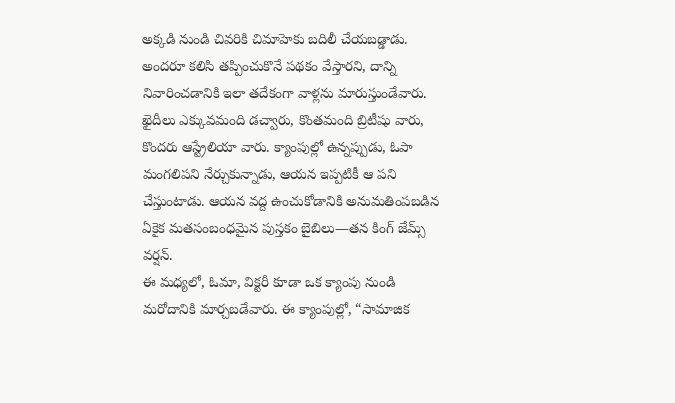అక్కడి నుండి చివరికి చిమాహెకు బదిలీ చేయబడ్డాడు. అందరూ కలిసి తప్పించుకొనే పథకం వేస్తారని, దాన్ని నివారించడానికి ఇలా తదేకంగా వాళ్లను మారుస్తుండేవారు. ఖైదీలు ఎక్కువమంది డచ్వారు, కొంతమంది బ్రిటీషు వారు, కొందరు ఆస్ట్రేలియా వారు. క్యాంపుల్లో ఉన్నప్పుడు, ఓపా మంగలిపని నేర్చుకున్నాడు, ఆయన ఇప్పటికీ ఆ పని చేస్తుంటాడు. ఆయన వద్ద ఉంచుకోడానికి అనుమతింపబడిన ఏకైక మతసంబంధమైన పుస్తకం బైబిలు—తన కింగ్ జేమ్స్ వర్షన్.
ఈ మధ్యలో, ఓమా, విక్టరీ కూడా ఒక క్యాంపు నుండి మరోదానికి మార్చబడేవారు. ఈ క్యాంపుల్లో, “సామాజిక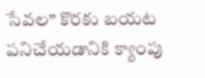సేవల” కొరకు బయట పనిచేయడానికి క్యాంపు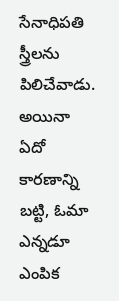సేనాధిపతి స్త్రీలను పిలిచేవాడు. అయినా ఏదో కారణాన్ని బట్టి, ఓమా ఎన్నడూ ఎంపిక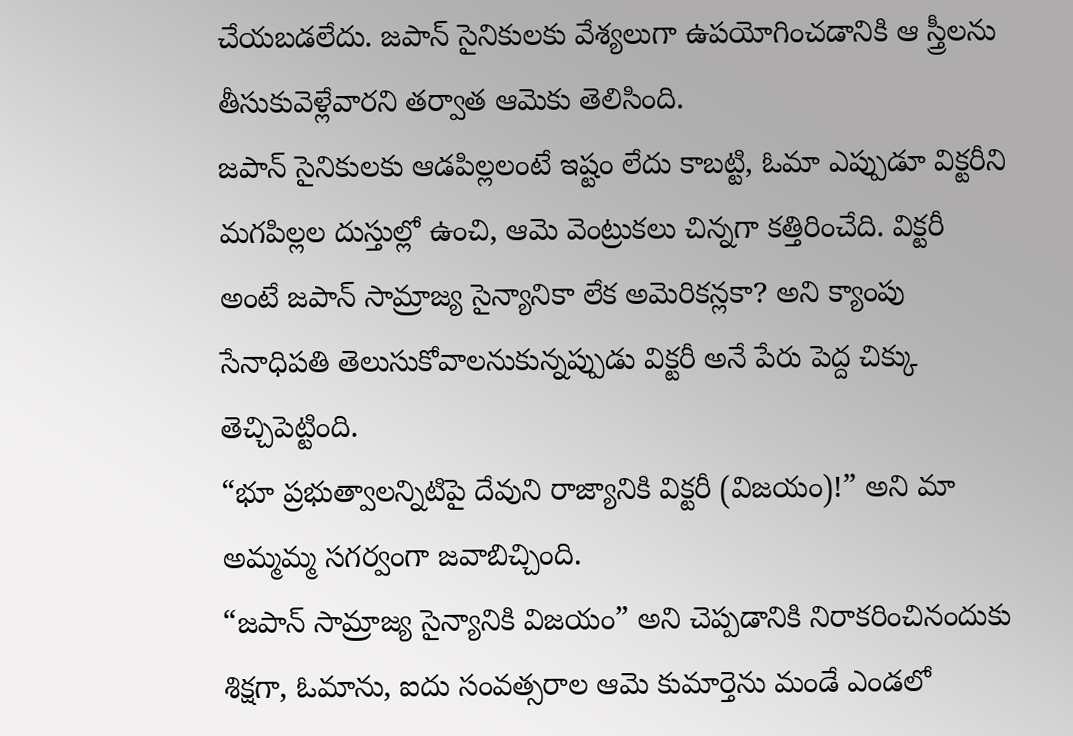చేయబడలేదు. జపాన్ సైనికులకు వేశ్యలుగా ఉపయోగించడానికి ఆ స్త్రీలను తీసుకువెళ్లేవారని తర్వాత ఆమెకు తెలిసింది.
జపాన్ సైనికులకు ఆడపిల్లలంటే ఇష్టం లేదు కాబట్టి, ఓమా ఎప్పుడూ విక్టరీని మగపిల్లల దుస్తుల్లో ఉంచి, ఆమె వెంట్రుకలు చిన్నగా కత్తిరించేది. విక్టరీ అంటే జపాన్ సామ్రాజ్య సైన్యానికా లేక అమెరికన్లకా? అని క్యాంపు సేనాధిపతి తెలుసుకోవాలనుకున్నప్పుడు విక్టరీ అనే పేరు పెద్ద చిక్కు తెచ్చిపెట్టింది.
“భూ ప్రభుత్వాలన్నిటిపై దేవుని రాజ్యానికి విక్టరీ (విజయం)!” అని మా అమ్మమ్మ సగర్వంగా జవాబిచ్చింది.
“జపాన్ సామ్రాజ్య సైన్యానికి విజయం” అని చెప్పడానికి నిరాకరించినందుకు శిక్షగా, ఓమాను, ఐదు సంవత్సరాల ఆమె కుమార్తెను మండే ఎండలో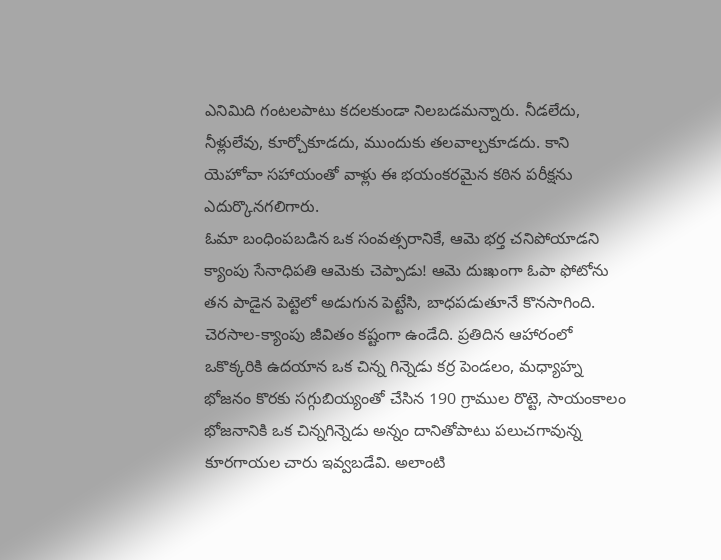ఎనిమిది గంటలపాటు కదలకుండా నిలబడమన్నారు. నీడలేదు, నీళ్లులేవు, కూర్చోకూడదు, ముందుకు తలవాల్చకూడదు. కాని యెహోవా సహాయంతో వాళ్లు ఈ భయంకరమైన కఠిన పరీక్షను ఎదుర్కొనగలిగారు.
ఓమా బంధింపబడిన ఒక సంవత్సరానికే, ఆమె భర్త చనిపోయాడని క్యాంపు సేనాధిపతి ఆమెకు చెప్పాడు! ఆమె దుఃఖంగా ఓపా ఫోటోను తన పాడైన పెట్టెలో అడుగున పెట్టేసి, బాధపడుతూనే కొనసాగింది.
చెరసాల-క్యాంపు జీవితం కష్టంగా ఉండేది. ప్రతిదిన ఆహారంలో ఒకొక్కరికి ఉదయాన ఒక చిన్న గిన్నెడు కర్ర పెండలం, మధ్యాహ్న భోజనం కొరకు సగ్గుబియ్యంతో చేసిన 190 గ్రాముల రొట్టె, సాయంకాలం భోజనానికి ఒక చిన్నగిన్నెడు అన్నం దానితోపాటు పలుచగావున్న కూరగాయల చారు ఇవ్వబడేవి. అలాంటి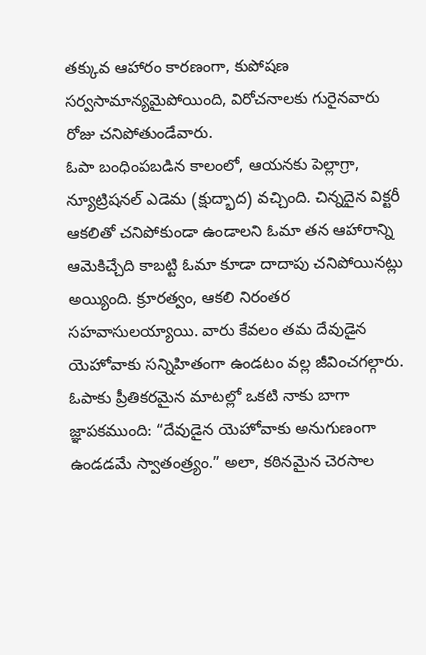తక్కువ ఆహారం కారణంగా, కుపోషణ సర్వసామాన్యమైపోయింది, విరోచనాలకు గురైనవారు రోజు చనిపోతుండేవారు.
ఓపా బంధింపబడిన కాలంలో, ఆయనకు పెల్లాగ్రా, న్యూట్రిషనల్ ఎడెమ (క్షుద్భాద) వచ్చింది. చిన్నదైన విక్టరీ ఆకలితో చనిపోకుండా ఉండాలని ఓమా తన ఆహారాన్ని ఆమెకిచ్చేది కాబట్టి ఓమా కూడా దాదాపు చనిపోయినట్లు అయ్యింది. క్రూరత్వం, ఆకలి నిరంతర సహవాసులయ్యాయి. వారు కేవలం తమ దేవుడైన యెహోవాకు సన్నిహితంగా ఉండటం వల్ల జీవించగల్గారు.
ఓపాకు ప్రీతికరమైన మాటల్లో ఒకటి నాకు బాగా జ్ఞాపకముంది: “దేవుడైన యెహోవాకు అనుగుణంగా ఉండడమే స్వాతంత్ర్యం.” అలా, కఠినమైన చెరసాల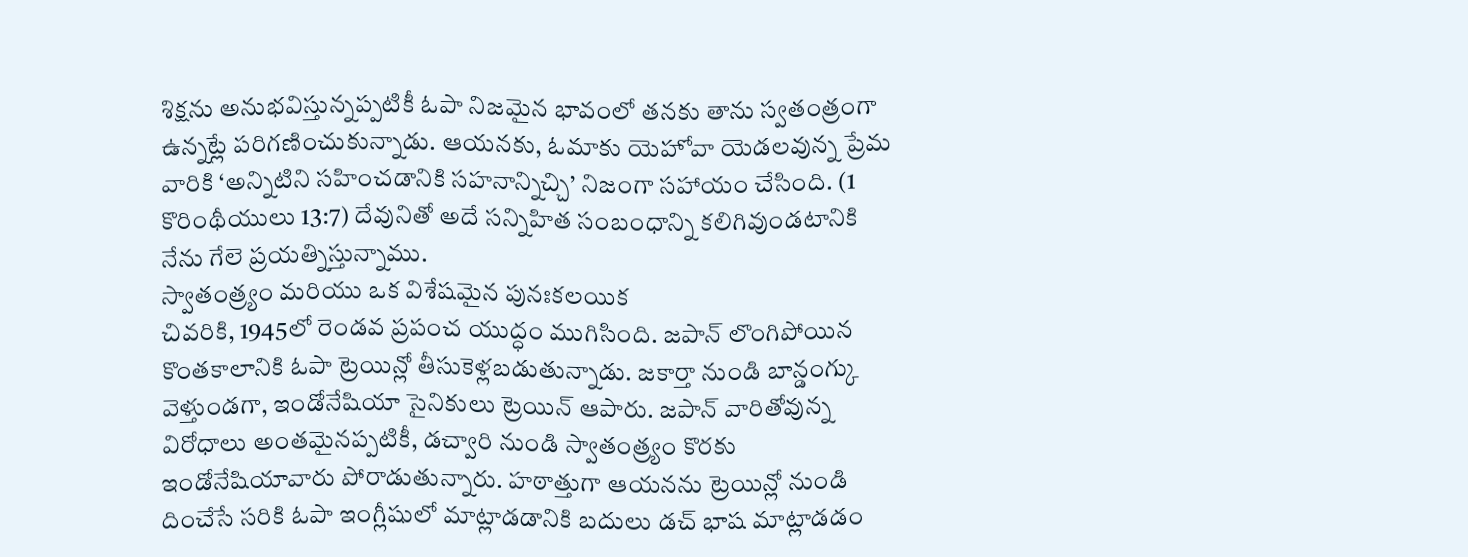శిక్షను అనుభవిస్తున్నప్పటికీ ఓపా నిజమైన భావంలో తనకు తాను స్వతంత్రంగా ఉన్నట్లే పరిగణించుకున్నాడు. ఆయనకు, ఓమాకు యెహోవా యెడలవున్న ప్రేమ వారికి ‘అన్నిటిని సహించడానికి సహనాన్నిచ్చి’ నిజంగా సహాయం చేసింది. (1 కొరింథీయులు 13:7) దేవునితో అదే సన్నిహిత సంబంధాన్ని కలిగివుండటానికి నేను గేలె ప్రయత్నిస్తున్నాము.
స్వాతంత్ర్యం మరియు ఒక విశేషమైన పునఃకలయిక
చివరికి, 1945లో రెండవ ప్రపంచ యుద్ధం ముగిసింది. జపాన్ లొంగిపోయిన కొంతకాలానికి ఓపా ట్రెయిన్లో తీసుకెళ్లబడుతున్నాడు. జకార్తా నుండి బాన్డంగ్కు వెళ్తుండగా, ఇండోనేషియా సైనికులు ట్రెయిన్ ఆపారు. జపాన్ వారితోవున్న విరోధాలు అంతమైనప్పటికీ, డచ్వారి నుండి స్వాతంత్ర్యం కొరకు ఇండోనేషియావారు పోరాడుతున్నారు. హఠాత్తుగా ఆయనను ట్రెయిన్లో నుండి దించేసే సరికి ఓపా ఇంగ్లీషులో మాట్లాడడానికి బదులు డచ్ భాష మాట్లాడడం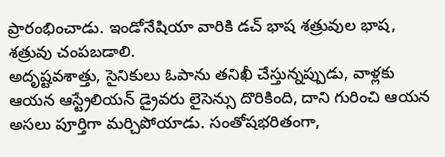ప్రారంభించాడు. ఇండోనేషియా వారికి డచ్ భాష శత్రువుల భాష, శత్రువు చంపబడాలి.
అదృష్టవశాత్తు, సైనికులు ఓపాను తనిఖీ చేస్తున్నప్పుడు, వాళ్లకు ఆయన ఆస్ట్రేలియన్ డ్రైవరు లైసెన్సు దొరికింది, దాని గురించి ఆయన అసలు పూర్తిగా మర్చిపోయాడు. సంతోషభరితంగా,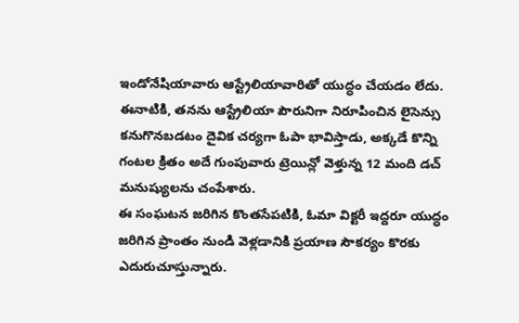ఇండోనేషియావారు ఆస్ట్రేలియావారితో యుద్ధం చేయడం లేదు. ఈనాటికి, తనను ఆస్ట్రేలియా పౌరునిగా నిరూపించిన లైసెన్సు కనుగొనబడటం దైవిక చర్యగా ఓపా భావిస్తాడు, అక్కడే కొన్ని గంటల క్రితం అదే గుంపువారు ట్రెయిన్లో వెళ్తున్న 12 మంది డచ్ మనుష్యులను చంపేశారు.
ఈ సంఘటన జరిగిన కొంతసేపటికి, ఓమా విక్టరీ ఇద్దరూ యుద్ధం జరిగిన ప్రాంతం నుండి వెళ్లడానికి ప్రయాణ సౌకర్యం కొరకు ఎదురుచూస్తున్నారు.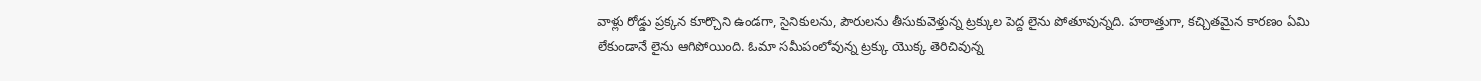వాళ్లు రోడ్డు ప్రక్కన కూర్చొని ఉండగా, సైనికులను, పౌరులను తీసుకువెళ్తున్న ట్రక్కుల పెద్ద లైను పోతూవున్నది. హఠాత్తుగా, కచ్చితమైన కారణం ఏమి లేకుండానే లైను ఆగిపోయింది. ఓమా సమీపంలోవున్న ట్రక్కు యొక్క తెరిచివున్న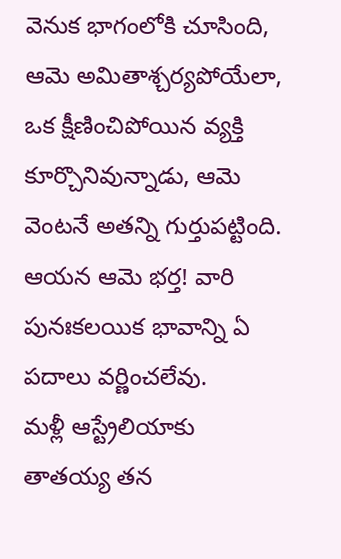వెనుక భాగంలోకి చూసింది, ఆమె అమితాశ్చర్యపోయేలా, ఒక క్షీణించిపోయిన వ్యక్తి కూర్చొనివున్నాడు, ఆమె వెంటనే అతన్ని గుర్తుపట్టింది. ఆయన ఆమె భర్త! వారి పునఃకలయిక భావాన్ని ఏ పదాలు వర్ణించలేవు.
మళ్లీ ఆస్ట్రేలియాకు
తాతయ్య తన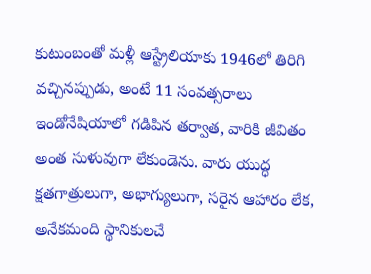కుటుంబంతో మళ్లీ ఆస్ట్రేలియాకు 1946లో తిరిగి వచ్చినప్పుడు, అంటే 11 సంవత్సరాలు ఇండోనేషియాలో గడిపిన తర్వాత, వారికి జీవితం అంత సుళువుగా లేకుండెను. వారు యుద్ధ క్షతగాత్రులుగా, అభాగ్యులుగా, సరైన ఆహారం లేక, అనేకమంది స్థానికులచే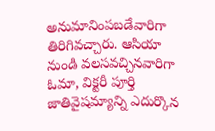అనుమానింపబడేవారిగా తిరిగివచ్చారు. ఆసియా నుండి వలసవచ్చినవారిగా ఓమా, విక్టరీ పూర్తి జాతివైషమ్యాన్ని ఎదుర్కొన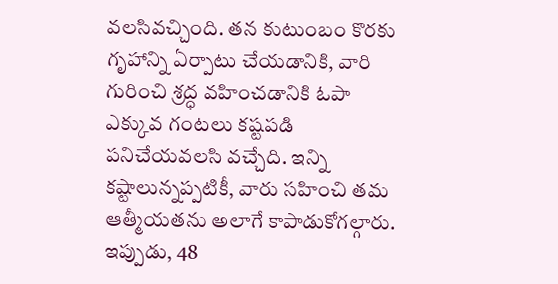వలసివచ్చింది. తన కుటుంబం కొరకు గృహాన్ని ఏర్పాటు చేయడానికి, వారి గురించి శ్రద్ధ వహించడానికి ఓపా ఎక్కువ గంటలు కష్టపడి పనిచేయవలసి వచ్చేది. ఇన్ని కష్టాలున్నప్పటికీ, వారు సహించి తమ ఆత్మీయతను అలాగే కాపాడుకోగల్గారు.
ఇప్పుడు, 48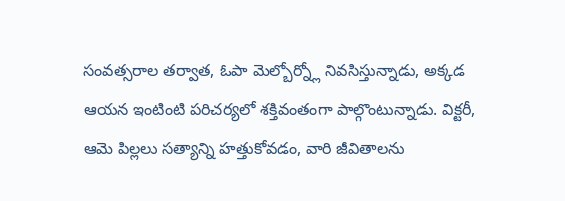సంవత్సరాల తర్వాత, ఓపా మెల్బోర్న్లో నివసిస్తున్నాడు, అక్కడ ఆయన ఇంటింటి పరిచర్యలో శక్తివంతంగా పాల్గొంటున్నాడు. విక్టరీ, ఆమె పిల్లలు సత్యాన్ని హత్తుకోవడం, వారి జీవితాలను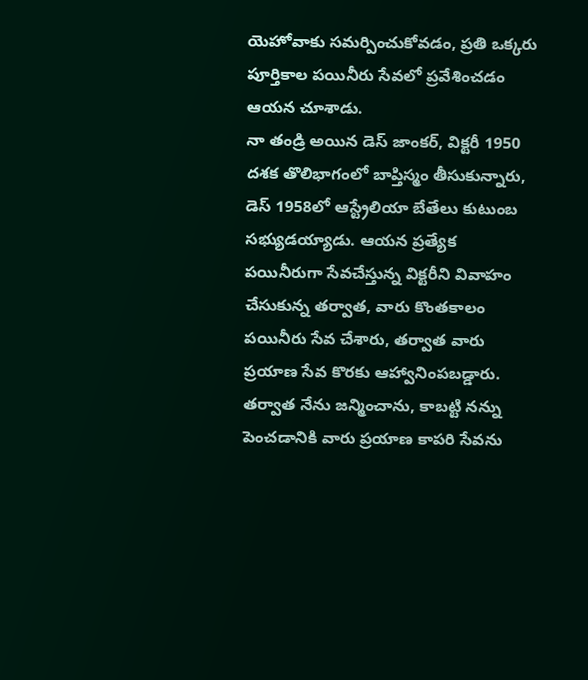యెహోవాకు సమర్పించుకోవడం, ప్రతి ఒక్కరు పూర్తికాల పయినీరు సేవలో ప్రవేశించడం ఆయన చూశాడు.
నా తండ్రి అయిన డెస్ జాంకర్, విక్టరీ 1950 దశక తొలిభాగంలో బాప్తిస్మం తీసుకున్నారు, డెస్ 1958లో ఆస్ట్రేలియా బేతేలు కుటుంబ సభ్యుడయ్యాడు. ఆయన ప్రత్యేక పయినీరుగా సేవచేస్తున్న విక్టరీని వివాహం చేసుకున్న తర్వాత, వారు కొంతకాలం పయినీరు సేవ చేశారు, తర్వాత వారు ప్రయాణ సేవ కొరకు ఆహ్వానింపబడ్డారు. తర్వాత నేను జన్మించాను, కాబట్టి నన్ను పెంచడానికి వారు ప్రయాణ కాపరి సేవను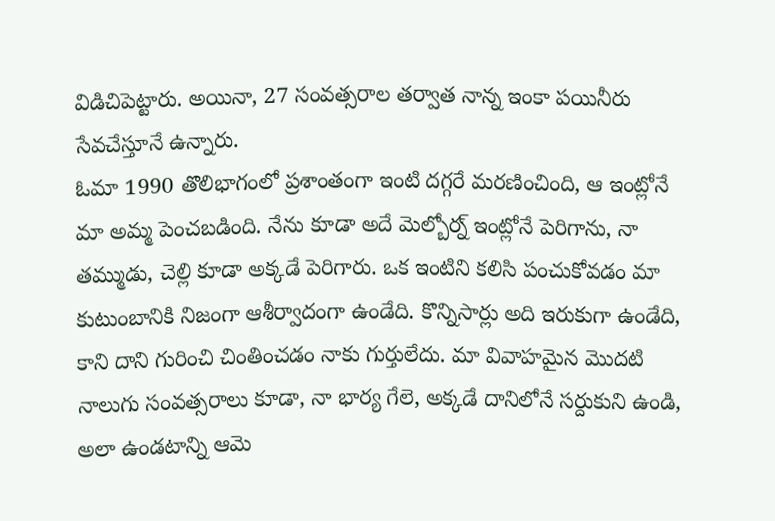విడిచిపెట్టారు. అయినా, 27 సంవత్సరాల తర్వాత నాన్న ఇంకా పయినీరు సేవచేస్తూనే ఉన్నారు.
ఓమా 1990 తొలిభాగంలో ప్రశాంతంగా ఇంటి దగ్గరే మరణించింది, ఆ ఇంట్లోనే మా అమ్మ పెంచబడింది. నేను కూడా అదే మెల్బోర్న్ ఇంట్లోనే పెరిగాను, నా తమ్ముడు, చెల్లి కూడా అక్కడే పెరిగారు. ఒక ఇంటిని కలిసి పంచుకోవడం మా కుటుంబానికి నిజంగా ఆశీర్వాదంగా ఉండేది. కొన్నిసార్లు అది ఇరుకుగా ఉండేది, కాని దాని గురించి చింతించడం నాకు గుర్తులేదు. మా వివాహమైన మొదటి నాలుగు సంవత్సరాలు కూడా, నా భార్య గేలె, అక్కడే దానిలోనే సర్దుకుని ఉండి, అలా ఉండటాన్ని ఆమె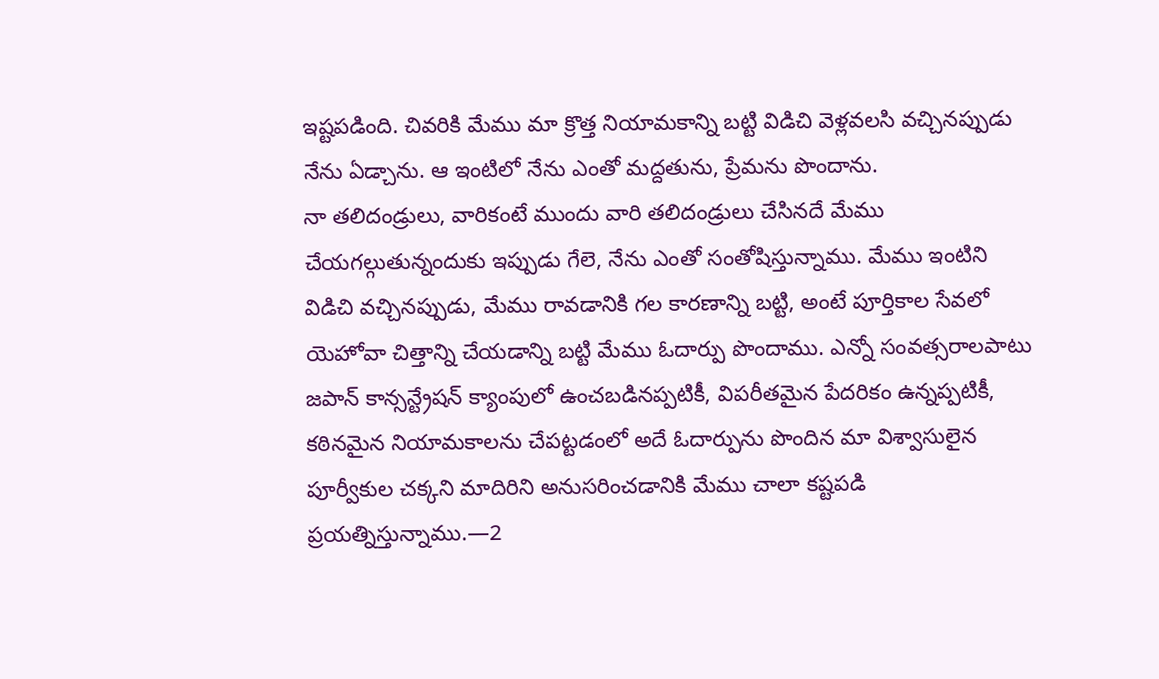ఇష్టపడింది. చివరికి మేము మా క్రొత్త నియామకాన్ని బట్టి విడిచి వెళ్లవలసి వచ్చినప్పుడు నేను ఏడ్చాను. ఆ ఇంటిలో నేను ఎంతో మద్దతును, ప్రేమను పొందాను.
నా తలిదండ్రులు, వారికంటే ముందు వారి తలిదండ్రులు చేసినదే మేము చేయగల్గుతున్నందుకు ఇప్పుడు గేలె, నేను ఎంతో సంతోషిస్తున్నాము. మేము ఇంటిని విడిచి వచ్చినప్పుడు, మేము రావడానికి గల కారణాన్ని బట్టి, అంటే పూర్తికాల సేవలో యెహోవా చిత్తాన్ని చేయడాన్ని బట్టి మేము ఓదార్పు పొందాము. ఎన్నో సంవత్సరాలపాటు జపాన్ కాన్సన్ట్రేషన్ క్యాంపులో ఉంచబడినప్పటికీ, విపరీతమైన పేదరికం ఉన్నప్పటికీ, కఠినమైన నియామకాలను చేపట్టడంలో అదే ఓదార్పును పొందిన మా విశ్వాసులైన పూర్వీకుల చక్కని మాదిరిని అనుసరించడానికి మేము చాలా కష్టపడి ప్రయత్నిస్తున్నాము.—2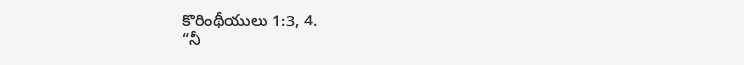కొరింథీయులు 1:3, 4.
“నీ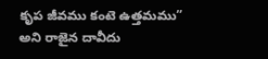కృప జీవము కంటె ఉత్తమము” అని రాజైన దావీదు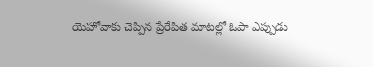యెహోవాకు చెప్పిన ప్రేరేపిత మాటల్లో ఓపా ఎప్పుడు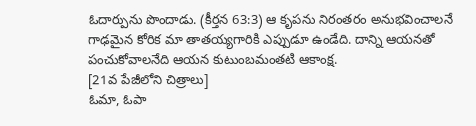ఓదార్పును పొందాడు. (కీర్తన 63:3) ఆ కృపను నిరంతరం అనుభవించాలనే గాఢమైన కోరిక మా తాతయ్యగారికి ఎప్పుడూ ఉండేది. దాన్ని ఆయనతో పంచుకోవాలనేది ఆయన కుటుంబమంతటి ఆకాంక్ష.
[21వ పేజీలోని చిత్రాలు]
ఓమా, ఓపా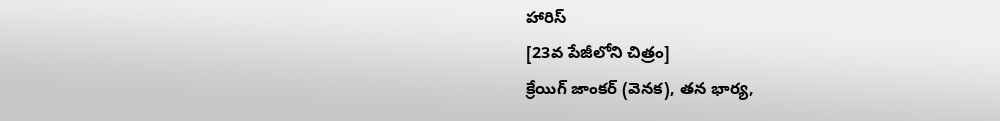హారిస్
[23వ పేజీలోని చిత్రం]
క్రేయిగ్ జాంకర్ (వెనక), తన భార్య,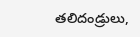తలిదండ్రులు,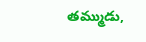తమ్ముడు,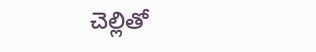చెల్లితో